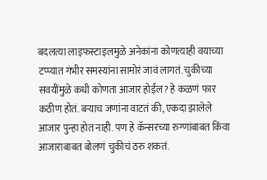बदलत्या लाइफस्टाइलमुळे अनेकांना कोणत्याही वयाच्या टप्प्यात गंभीर समस्यांना सामोरं जावं लागतं. चुकीच्या सवयींमुळे कधी कोणता आजार होईल? हे कळणं फार कठीण होतं. बऱ्याच जणांना वाटतं की, एकदा झालेले आजार पुन्हा होत नाही. पण हे कॅन्सरच्या रुग्णांबाबत किंवा आजाराबाबत बोलणं चुकीचं ठरु शकतं.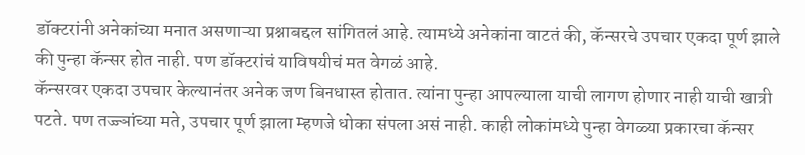डॉक्टरांनी अनेकांच्या मनात असणाऱ्या प्रश्नाबद्दल सांगितलं आहे. त्यामध्ये अनेकांना वाटतं की, कॅन्सरचे उपचार एकदा पूर्ण झाले की पुन्हा कॅन्सर होत नाही. पण डॉक्टरांचं याविषयीचं मत वेगळं आहे.
कॅन्सरवर एकदा उपचार केल्यानंतर अनेक जण बिनधास्त होतात. त्यांना पुन्हा आपल्याला याची लागण होणार नाही याची खात्री पटते. पण तज्ज्ञांच्या मते, उपचार पूर्ण झाला म्हणजे धोका संपला असं नाही. काही लोकांमध्ये पुन्हा वेगळ्या प्रकारचा कॅन्सर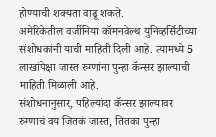होण्याची शक्यता वाढू शकते.
अमेरिकेतील वर्जीनिया कॉमनवेल्थ युनिव्हर्सिटीच्या संशोधकांनी याची माहिती दिली आहे. त्यामध्ये 5 लाखांपेक्षा जास्त रुग्णांना पुन्हा कॅन्सर झाल्याची माहिती मिळाली आहे.
संशोधनानुसार, पहिल्यांदा कॅन्सर झाल्यावर रुग्णाचं वय जितकं जास्त, तितका पुन्हा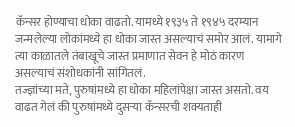कॅन्सर होण्याचा धोका वाढतो. यामध्ये १९३५ ते १९४५ दरम्यान जन्मलेल्या लोकांमध्ये हा धोका जास्त असल्याचं समोर आलं. यामागे त्या काळातले तंबाखूचे जास्त प्रमाणात सेवन हे मोठं कारण असल्याचं संशोधकांनी सांगितलं.
तज्ज्ञांच्या मते, पुरुषांमध्ये हा धोका महिलांपेक्षा जास्त असतो. वय वाढत गेलं की पुरुषांमध्ये दुसऱ्या कॅन्सरची शक्यताही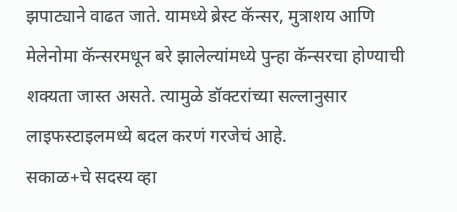झपाट्याने वाढत जाते. यामध्ये ब्रेस्ट कॅन्सर, मुत्राशय आणि मेलेनोमा कॅन्सरमधून बरे झालेल्यांमध्ये पुन्हा कॅन्सरचा होण्याची शक्यता जास्त असते. त्यामुळे डॉक्टरांच्या सल्लानुसार लाइफस्टाइलमध्ये बदल करणं गरजेचं आहे.
सकाळ+चे सदस्य व्हा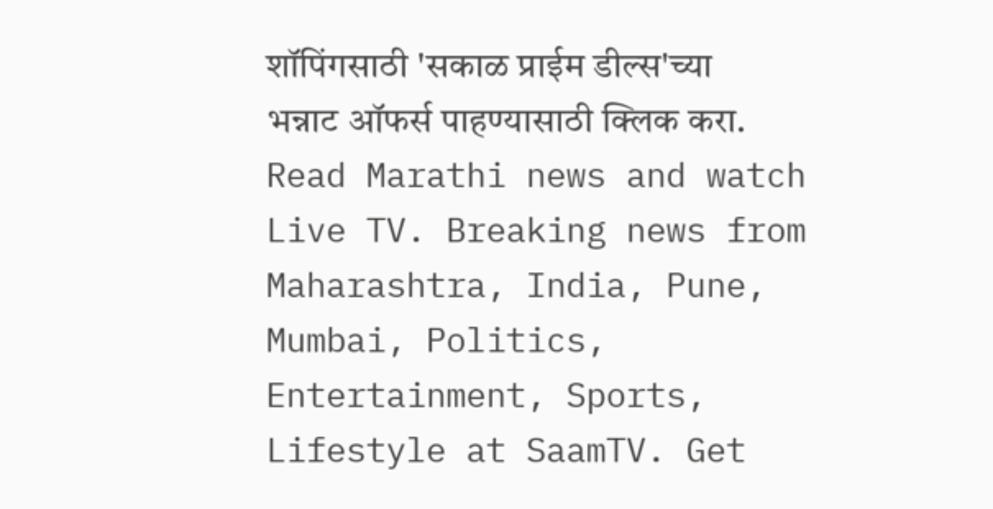शॉपिंगसाठी 'सकाळ प्राईम डील्स'च्या भन्नाट ऑफर्स पाहण्यासाठी क्लिक करा.
Read Marathi news and watch Live TV. Breaking news from Maharashtra, India, Pune, Mumbai, Politics, Entertainment, Sports, Lifestyle at SaamTV. Get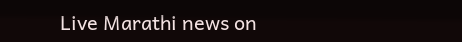Live Marathi news on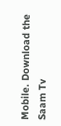Mobile. Download the Saam Tv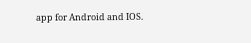app for Android and IOS.